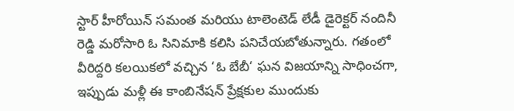స్టార్ హీరోయిన్ సమంత మరియు టాలెంటెడ్ లేడీ డైరెక్టర్ నందినీ రెడ్డి మరోసారి ఓ సినిమాకి కలిసి పనిచేయబోతున్నారు. గతంలో వీరిద్దరి కలయికలో వచ్చిన ‘ఓ బేబీ‘ ఘన విజయాన్ని సాధించగా, ఇప్పుడు మళ్లీ ఈ కాంబినేషన్ ప్రేక్షకుల ముందుకు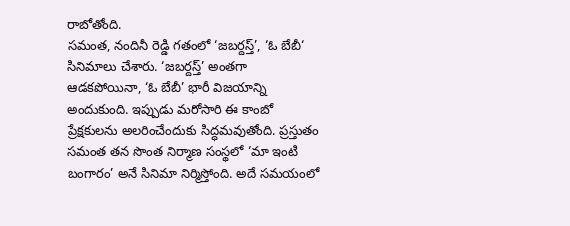రాబోతోంది.
సమంత, నందినీ రెడ్డి గతంలో ‘జబర్దస్త్’, ‘ఓ బేబీ‘ సినిమాలు చేశారు. ‘జబర్దస్త్’ అంతగా ఆడకపోయినా, ‘ఓ బేబీ’ భారీ విజయాన్ని అందుకుంది. ఇప్పుడు మరోసారి ఈ కాంబో ప్రేక్షకులను అలరించేందుకు సిద్ధమవుతోంది. ప్రస్తుతం సమంత తన సొంత నిర్మాణ సంస్థలో ‘మా ఇంటి బంగారం’ అనే సినిమా నిర్మిస్తోంది. అదే సమయంలో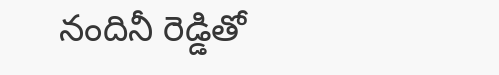నందినీ రెడ్డితో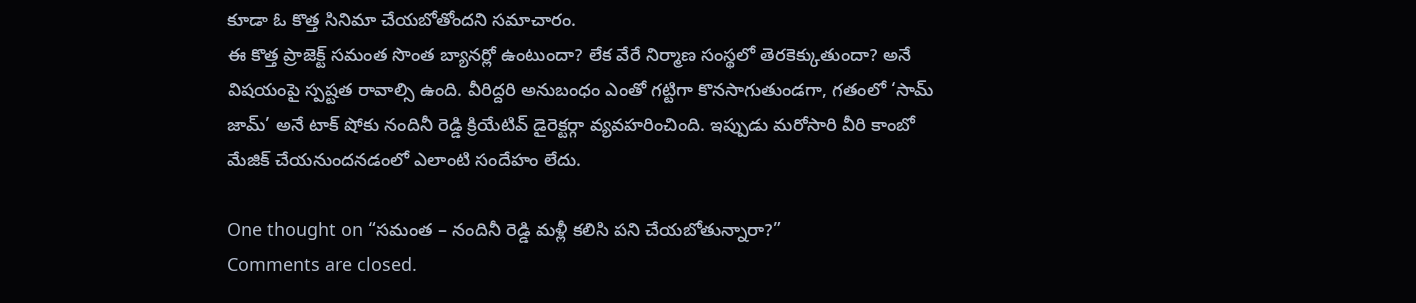కూడా ఓ కొత్త సినిమా చేయబోతోందని సమాచారం.
ఈ కొత్త ప్రాజెక్ట్ సమంత సొంత బ్యానర్లో ఉంటుందా? లేక వేరే నిర్మాణ సంస్థలో తెరకెక్కుతుందా? అనే విషయంపై స్పష్టత రావాల్సి ఉంది. వీరిద్దరి అనుబంధం ఎంతో గట్టిగా కొనసాగుతుండగా, గతంలో ‘సామ్ జామ్’ అనే టాక్ షోకు నందినీ రెడ్డి క్రియేటివ్ డైరెక్టర్గా వ్యవహరించింది. ఇప్పుడు మరోసారి వీరి కాంబో మేజిక్ చేయనుందనడంలో ఎలాంటి సందేహం లేదు.

One thought on “సమంత – నందినీ రెడ్డి మళ్లీ కలిసి పని చేయబోతున్నారా?”
Comments are closed.